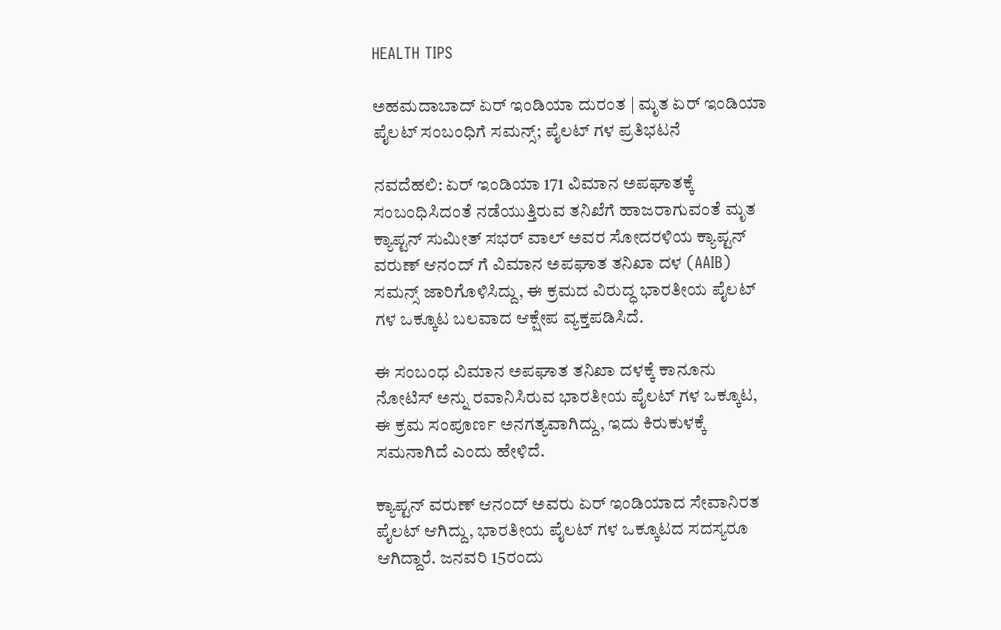HEALTH TIPS

ಅಹಮದಾಬಾದ್ ಏರ್ ಇಂಡಿಯಾ ದುರಂತ | ಮೃತ ಏರ್ ಇಂಡಿಯಾ ಪೈಲಟ್ ಸಂಬಂಧಿಗೆ ಸಮನ್ಸ್; ಪೈಲಟ್ ಗಳ ಪ್ರತಿಭಟನೆ

ನವದೆಹಲಿ: ಏರ್ ಇಂಡಿಯಾ 171 ವಿಮಾನ ಅಪಘಾತಕ್ಕೆ ಸಂಬಂಧಿಸಿದಂತೆ ನಡೆಯುತ್ತಿರುವ ತನಿಖೆಗೆ ಹಾಜರಾಗುವಂತೆ ಮೃತ ಕ್ಯಾಪ್ಟನ್ ಸುಮೀತ್ ಸಭರ್ ವಾಲ್ ಅವರ ಸೋದರಳಿಯ ಕ್ಯಾಪ್ಟನ್ ವರುಣ್ ಆನಂದ್ ಗೆ ವಿಮಾನ ಅಪಘಾತ ತನಿಖಾ ದಳ (AAIB) ಸಮನ್ಸ್ ಜಾರಿಗೊಳಿಸಿದ್ದು, ಈ ಕ್ರಮದ ವಿರುದ್ಧ ಭಾರತೀಯ ಪೈಲಟ್ ಗಳ ಒಕ್ಕೂಟ ಬಲವಾದ ಆಕ್ಷೇಪ ವ್ಯಕ್ತಪಡಿಸಿದೆ.

ಈ ಸಂಬಂಧ ವಿಮಾನ ಅಪಘಾತ ತನಿಖಾ ದಳಕ್ಕೆ ಕಾನೂನು ನೋಟಿಸ್ ಅನ್ನು ರವಾನಿಸಿರುವ ಭಾರತೀಯ ಪೈಲಟ್ ಗಳ ಒಕ್ಕೂಟ, ಈ ಕ್ರಮ ಸಂಪೂರ್ಣ ಅನಗತ್ಯವಾಗಿದ್ದು, ಇದು ಕಿರುಕುಳಕ್ಕೆ ಸಮನಾಗಿದೆ ಎಂದು ಹೇಳಿದೆ.

ಕ್ಯಾಪ್ಟನ್ ವರುಣ್ ಆನಂದ್ ಅವರು ಏರ್ ಇಂಡಿಯಾದ ಸೇವಾನಿರತ ಪೈಲಟ್ ಆಗಿದ್ದು, ಭಾರತೀಯ ಪೈಲಟ್ ಗಳ ಒಕ್ಕೂಟದ ಸದಸ್ಯರೂ ಆಗಿದ್ದಾರೆ. ಜನವರಿ 15ರಂದು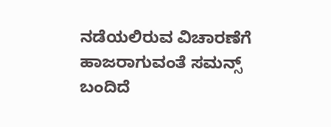ನಡೆಯಲಿರುವ ವಿಚಾರಣೆಗೆ ಹಾಜರಾಗುವಂತೆ ಸಮನ್ಸ್ ಬಂದಿದೆ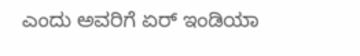ಎಂದು ಅವರಿಗೆ ಏರ್ ಇಂಡಿಯಾ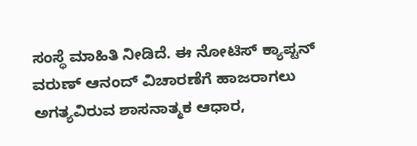ಸಂಸ್ಥೆ ಮಾಹಿತಿ ನೀಡಿದೆ. ಈ ನೋಟಿಸ್ ಕ್ಯಾಪ್ಟನ್ ವರುಣ್ ಆನಂದ್ ವಿಚಾರಣೆಗೆ ಹಾಜರಾಗಲು ಅಗತ್ಯವಿರುವ ಶಾಸನಾತ್ಮಕ ಆಧಾರ,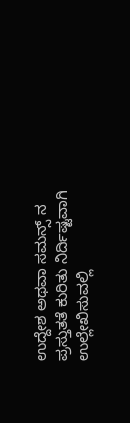ಉದ್ದೇಶ ಅಥವಾ ಸಮನ್ಸ್ ನ ಪ್ರಸ್ತುತತೆ ಕುರಿತು ನಿರ್ದಿಷ್ಟವಾಗಿ ಉಲ್ಲೇಖಿಸುವಲ್ಲಿ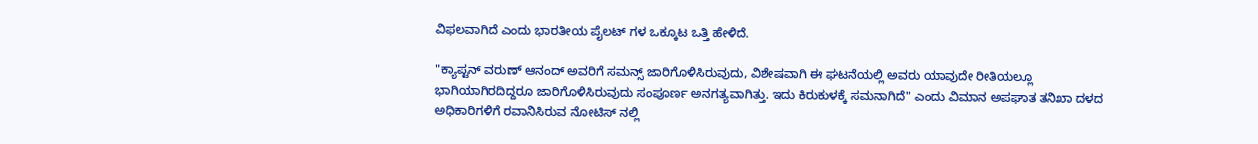ವಿಫಲವಾಗಿದೆ ಎಂದು ಭಾರತೀಯ ಪೈಲಟ್ ಗಳ ಒಕ್ಕೂಟ ಒತ್ತಿ ಹೇಳಿದೆ.

"ಕ್ಯಾಪ್ಟನ್ ವರುಣ್ ಆನಂದ್ ಅವರಿಗೆ ಸಮನ್ಸ್ ಜಾರಿಗೊಳಿಸಿರುವುದು, ವಿಶೇಷವಾಗಿ ಈ ಘಟನೆಯಲ್ಲಿ ಅವರು ಯಾವುದೇ ರೀತಿಯಲ್ಲೂ ಭಾಗಿಯಾಗಿರದಿದ್ದರೂ ಜಾರಿಗೊಳಿಸಿರುವುದು ಸಂಪೂರ್ಣ ಅನಗತ್ಯವಾಗಿತ್ತು. ಇದು ಕಿರುಕುಳಕ್ಕೆ ಸಮನಾಗಿದೆ" ಎಂದು ವಿಮಾನ ಅಪಘಾತ ತನಿಖಾ ದಳದ ಅಧಿಕಾರಿಗಳಿಗೆ ರವಾನಿಸಿರುವ ನೋಟಿಸ್ ನಲ್ಲಿ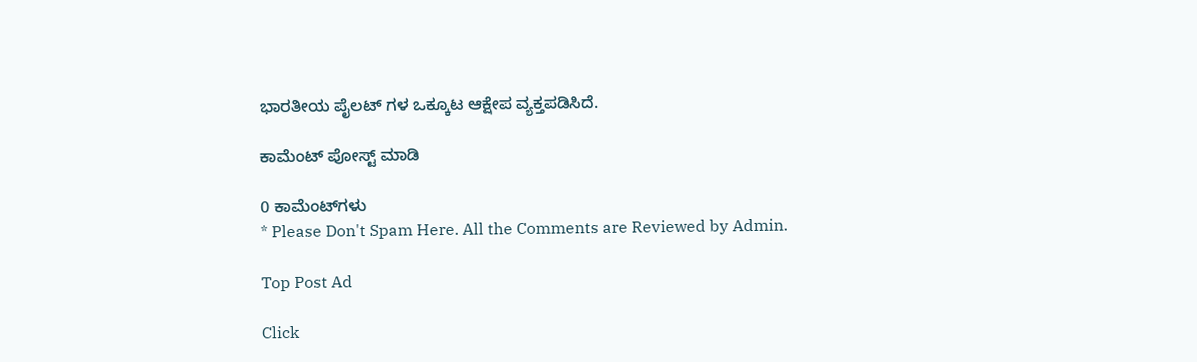ಭಾರತೀಯ ಪೈಲಟ್ ಗಳ ಒಕ್ಕೂಟ ಆಕ್ಷೇಪ ವ್ಯಕ್ತಪಡಿಸಿದೆ.

ಕಾಮೆಂಟ್‌‌ ಪೋಸ್ಟ್‌ ಮಾಡಿ

0 ಕಾಮೆಂಟ್‌ಗಳು
* Please Don't Spam Here. All the Comments are Reviewed by Admin.

Top Post Ad

Click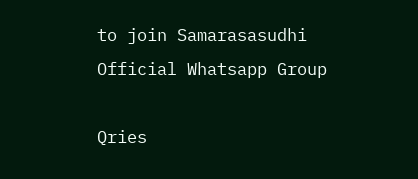to join Samarasasudhi Official Whatsapp Group

Qries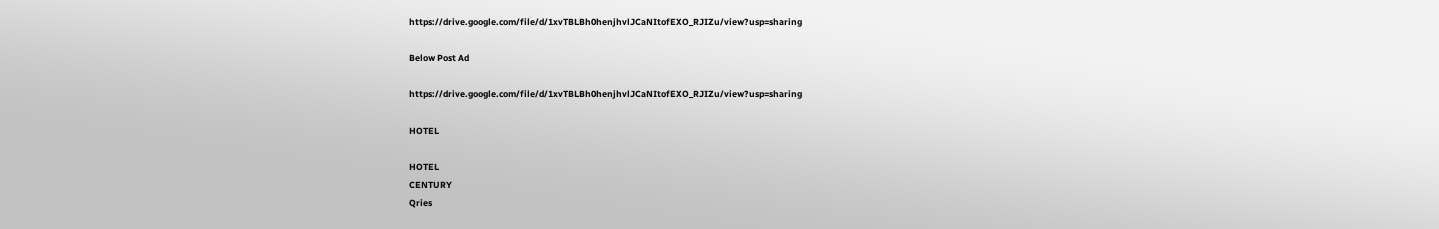https://drive.google.com/file/d/1xvTBLBh0henjhvlJCaNItofEXO_RJIZu/view?usp=sharing

Below Post Ad

https://drive.google.com/file/d/1xvTBLBh0henjhvlJCaNItofEXO_RJIZu/view?usp=sharing

HOTEL

HOTEL
CENTURY
Qries